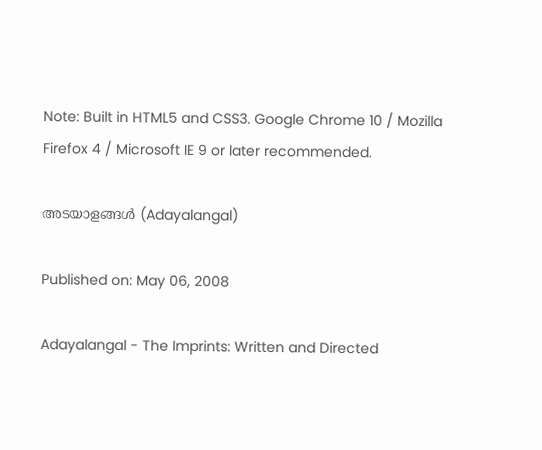Note: Built in HTML5 and CSS3. Google Chrome 10 / Mozilla Firefox 4 / Microsoft IE 9 or later recommended.

അടയാളങ്ങള്‍ (Adayalangal)

Published on: May 06, 2008

Adayalangal - The Imprints: Written and Directed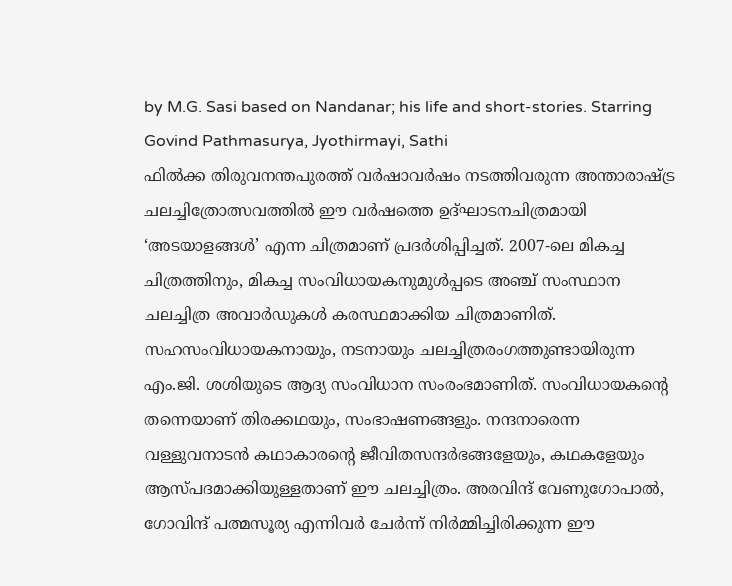by M.G. Sasi based on Nandanar; his life and short-stories. Starring Govind Pathmasurya, Jyothirmayi, Sathi
ഫില്‍ക്ക തിരുവനന്തപുരത്ത് വര്‍ഷാവര്‍ഷം നടത്തിവരുന്ന അന്താരാഷ്ട്ര ചലച്ചിത്രോത്സവത്തില്‍ ഈ വര്‍ഷത്തെ ഉദ്ഘാടനചിത്രമായി ‘അടയാളങ്ങള്‍’ എന്ന ചിത്രമാണ് പ്രദര്‍ശിപ്പിച്ചത്. 2007-ലെ മികച്ച ചിത്രത്തിനും, മികച്ച സംവിധായകനുമുള്‍പ്പടെ അഞ്ച് സംസ്ഥാന ചലച്ചിത്ര അവാര്‍ഡുകള്‍ കരസ്ഥമാക്കിയ ചിത്രമാണിത്. സഹസംവിധായകനായും, നടനായും ചലച്ചിത്രരംഗത്തുണ്ടായിരുന്ന എം.ജി. ശശിയുടെ ആദ്യ സംവിധാന സംരംഭമാണിത്. സംവിധായകന്റെ തന്നെയാണ് തിരക്കഥയും, സംഭാഷണങ്ങളും. നന്ദനാരെന്ന വള്ളുവനാടന്‍ കഥാകാരന്റെ ജീവിതസന്ദര്‍ഭങ്ങളേയും, കഥകളേയും ആസ്പദമാക്കിയുള്ളതാണ് ഈ ചലച്ചിത്രം. അരവിന്ദ് വേണുഗോപാല്‍, ഗോവിന്ദ് പത്മസൂര്യ എന്നിവര്‍ ചേര്‍ന്ന് നിര്‍മ്മിച്ചിരിക്കുന്ന ഈ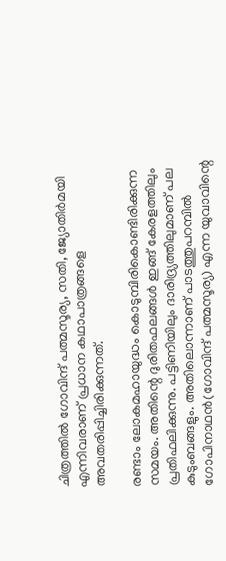ചിത്രത്തില്‍ ഗോവിന്ദ് പത്മസൂര്യ, സതി, ജ്യോതിര്‍മയി എന്നിവരാണ് പ്രധാ‍ന കഥാപാത്രങ്ങളെ അവതരിപ്പിച്ചിരിക്കുന്നത്.

രണ്ടാം ലോകമഹായുദ്ധം കൊടുമ്പിരികൊണ്ടിരിക്കുന്ന സമയം. അതിന്റെ ദുരിതഫലങ്ങള്‍ ഇങ്ങ് കേരളത്തിലും പ്രതിഫലിക്കുന്നു. പട്ടിണിയിലും ദാരിദ്ര്യത്തിലുമാണ് പല കുടുംബങ്ങളും. അതിലൊന്നാണ് പാടത്തുപറമ്പില്‍ ഗോപിനാഥന്‍(ഗോവിന്ദ് പത്മസൂര്യ) എന്ന യുവാവിന്റെ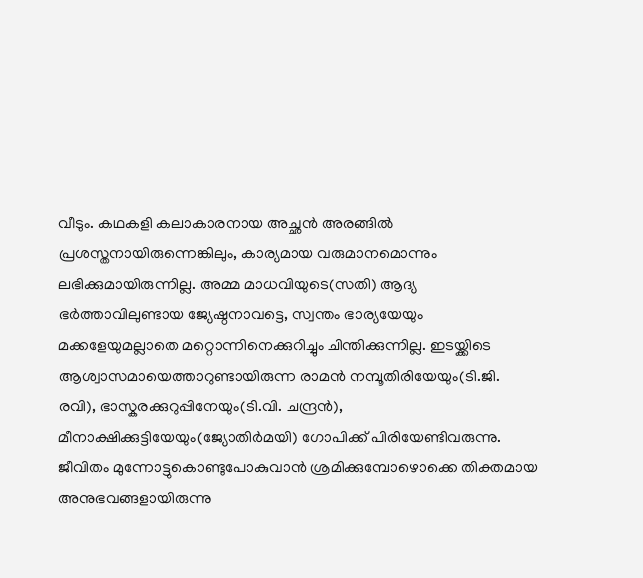വീടും. കഥകളി കലാകാരനായ അച്ഛന്‍ അരങ്ങില്‍ പ്രശസ്തനായിരുന്നെങ്കിലും, കാര്യമായ വരുമാനമൊന്നും ലഭിക്കുമായിരുന്നില്ല. അമ്മ മാധവിയുടെ(സതി) ആദ്യ ഭര്‍ത്താവിലുണ്ടായ ജ്യേഷ്ഠനാവട്ടെ, സ്വന്തം ഭാര്യയേയും മക്കളേയുമല്ലാതെ മറ്റൊന്നിനെക്കുറിച്ചും ചിന്തിക്കുന്നില്ല. ഇടയ്ക്കിടെ ആശ്വാസമായെത്താറുണ്ടായിരുന്ന രാമന്‍ നമ്പൂതിരിയേയും(ടി.ജി. രവി), ഭാസ്കരക്കുറുപ്പിനേയും(ടി.വി. ചന്ദ്രന്‍), മീനാക്ഷിക്കുട്ടിയേയും(ജ്യോതിര്‍മയി) ഗോപിക്ക് പിരിയേണ്ടിവരുന്നു. ജീവിതം മുന്നോട്ടുകൊണ്ടുപോകുവാന്‍ ശ്രമിക്കുമ്പോഴൊക്കെ തിക്തമായ അനുഭവങ്ങളായിരുന്നു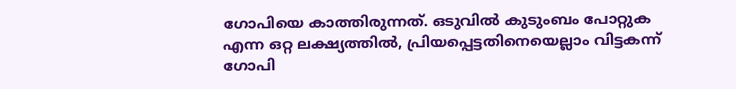ഗോപിയെ കാത്തിരുന്നത്. ഒടുവില്‍ കുടുംബം പോറ്റുക എന്ന ഒറ്റ ലക്ഷ്യത്തില്‍, പ്രിയപ്പെട്ടതിനെയെല്ലാം വിട്ടകന്ന് ഗോപി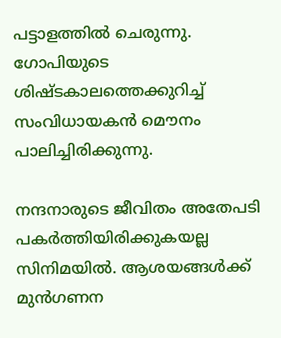പട്ടാളത്തില്‍ ചെരുന്നു. ഗോപിയുടെ ശിഷ്ടകാലത്തെക്കുറിച്ച് സംവിധായകന്‍ മൌനം പാലിച്ചിരിക്കുന്നു.

നന്ദനാരുടെ ജീവിതം അതേപടി പകര്‍ത്തിയിരിക്കുകയല്ല സിനിമയില്‍. ആശയങ്ങള്‍ക്ക് മുന്‍‌ഗണന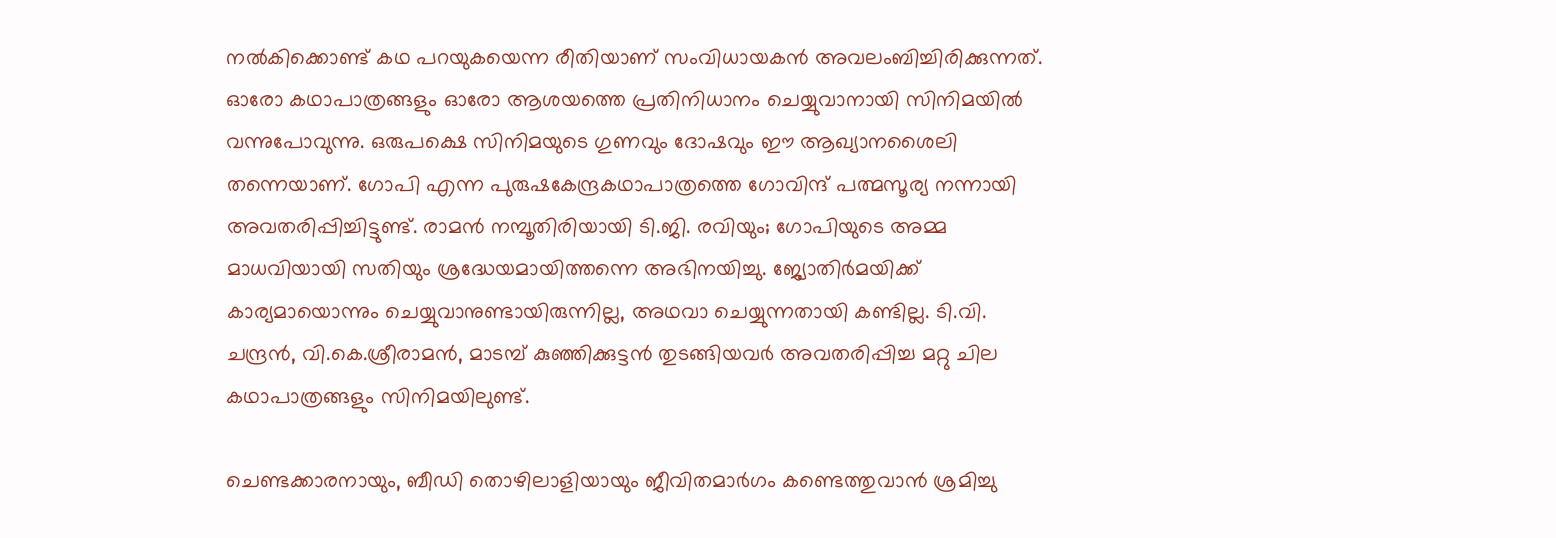നല്‍കിക്കൊണ്ട് കഥ പറയുകയെന്ന രീതിയാണ് സംവിധായകന്‍ അവലംബിച്ചിരിക്കുന്നത്. ഓരോ കഥാപാത്രങ്ങളും ഓരോ ആശയത്തെ പ്രതിനിധാനം ചെയ്യുവാനായി സിനിമയില്‍ വന്നുപോവുന്നു. ഒരുപക്ഷെ സിനിമയുടെ ഗുണവും ദോഷവും ഈ ആഖ്യാനശൈലി തന്നെയാണ്. ഗോപി എന്ന പുരുഷകേന്ദ്രകഥാ‍പാത്രത്തെ ഗോവിന്ദ് പത്മസൂര്യ നന്നായി അവതരിപ്പിച്ചിട്ടുണ്ട്. രാമന്‍ നമ്പൂതിരിയായി ടി.ജി. രവിയും; ഗോപിയുടെ അമ്മ മാധവിയായി സതിയും ശ്രദ്ധേയമായിത്തന്നെ അഭിനയിച്ചു. ജ്യോതിര്‍മയിക്ക് കാര്യമായൊന്നും ചെയ്യുവാനുണ്ടായിരുന്നില്ല, അഥവാ ചെയ്യുന്നതായി കണ്ടില്ല. ടി.വി. ചന്ദ്രന്‍, വി.കെ.ശ്രീരാമന്‍, മാടമ്പ് കുഞ്ഞിക്കുട്ടന്‍ തുടങ്ങിയവര്‍ അവതരിപ്പിച്ച മറ്റു ചില കഥാപാത്രങ്ങളും സിനിമയിലുണ്ട്.

ചെണ്ടക്കാരനായും, ബീഡി തൊഴിലാളിയായും ജീവിതമാര്‍ഗം കണ്ടെത്തുവാന്‍ ശ്രമിച്ചു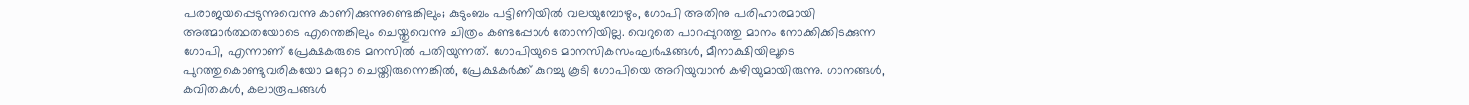പരാജയപ്പെടുന്നുവെന്നു കാണിക്കുന്നുണ്ടെങ്കിലും; കുടുംബം പട്ടിണിയില്‍ വലയുമ്പോഴും, ഗോപി അതിനു പരിഹാരമായി അത്മാര്‍ത്ഥതയോടെ എന്തെങ്കിലും ചെയ്തുവെന്നു ചിത്രം കണ്ടപ്പോള്‍ തോന്നിയില്ല. വെറുതെ പാറപ്പുറത്തു മാനം നോക്കിക്കിടക്കുന്ന ഗോപി, എന്നാണ് പ്രേക്ഷകരുടെ മനസില്‍ പതിയുന്നത്. ഗോപിയുടെ മാനസികസംഘര്‍ഷങ്ങള്‍, മീനാക്ഷിയിലൂടെ പുറത്തുകൊണ്ടുവരികയോ മറ്റോ ചെയ്തിരുന്നെങ്കില്‍, പ്രേക്ഷകര്‍ക്ക് കുറച്ചു കൂടി ഗോപിയെ അറിയുവാന്‍ കഴിയുമായിരുന്നു. ഗാ‍നങ്ങള്‍, കവിതകള്‍, കലാരൂപങ്ങള്‍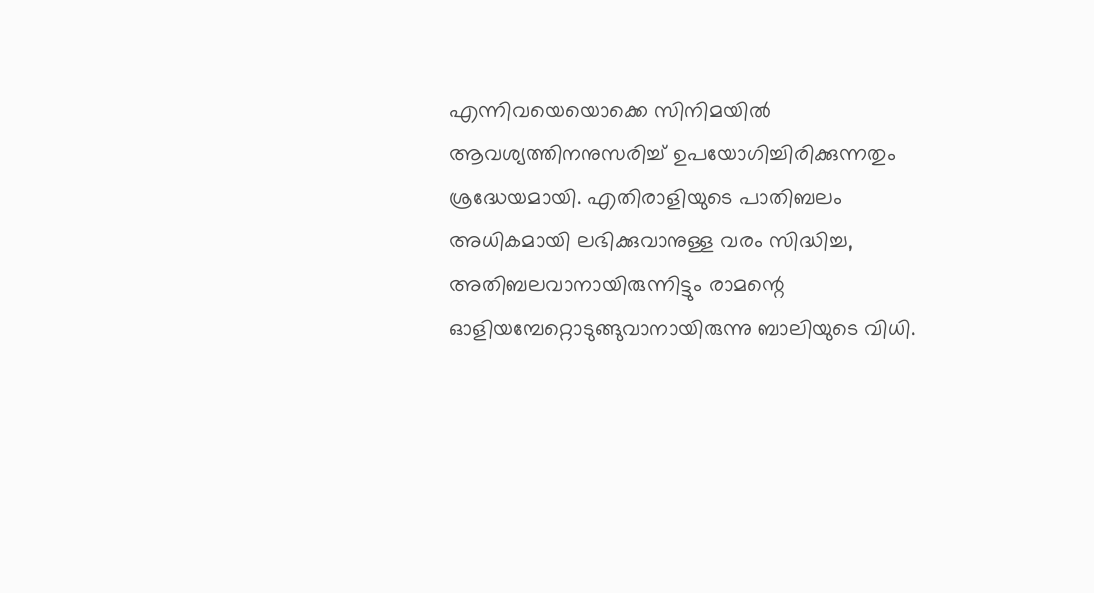എന്നിവയെയൊക്കെ സിനിമയില്‍ ആവശ്യത്തിനനുസരിച്ച് ഉപയോഗിച്ചിരിക്കുന്നതും ശ്രദ്ധേയമായി. എതിരാളിയുടെ പാതിബലം അധികമായി ലഭിക്കുവാനുള്ള വരം സിദ്ധിച്ച, അതിബലവാനായിരുന്നിട്ടും രാമന്റെ ഓളിയമ്പേറ്റൊടുങ്ങുവാനായിരുന്നു ബാലിയുടെ വിധി.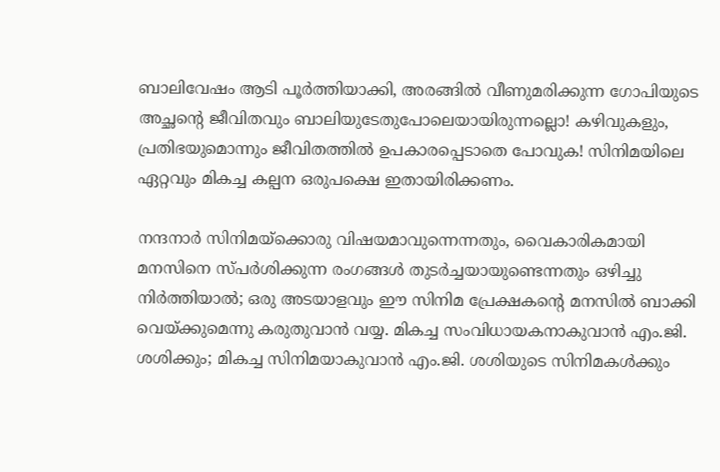ബാലിവേഷം ആടി പൂര്‍ത്തിയാക്കി, അരങ്ങില്‍ വീണുമരിക്കുന്ന ഗോപിയുടെ അച്ഛന്റെ ജീവിതവും ബാലിയുടേതുപോലെയായിരുന്നല്ലൊ! കഴിവുകളും, പ്രതിഭയുമൊന്നും ജീവിതത്തില്‍ ഉപകാരപ്പെടാതെ പോവുക! സിനിമയിലെ ഏറ്റവും മികച്ച കല്പന ഒരുപക്ഷെ ഇതായിരിക്കണം.

നന്ദനാര്‍ സിനിമയ്ക്കൊരു വിഷയമാവുന്നെന്നതും, വൈകാരികമായി മനസിനെ സ്പര്‍ശിക്കുന്ന രംഗങ്ങള്‍ തുടര്‍ച്ചയായുണ്ടെന്നതും ഒഴിച്ചു നിര്‍ത്തിയാല്‍; ഒരു അടയാളവും ഈ സിനിമ പ്രേക്ഷകന്റെ മനസില്‍ ബാക്കി വെയ്ക്കുമെന്നു കരുതുവാന്‍ വയ്യ. മികച്ച സംവിധായകനാകുവാന്‍ എം.ജി. ശശിക്കും; മികച്ച സിനിമയാകുവാന്‍ എം.ജി. ശശിയുടെ സിനിമകള്‍ക്കും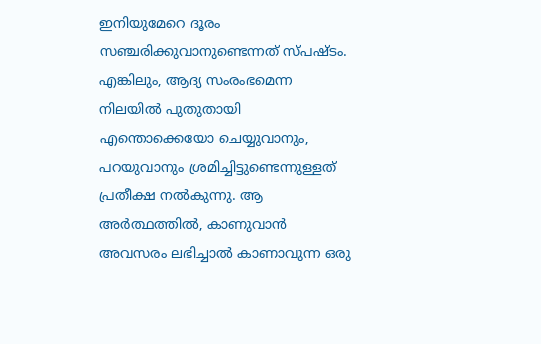ഇനിയുമേറെ ദൂരം സഞ്ചരിക്കുവാനുണ്ടെന്നത് സ്പഷ്ടം. എങ്കിലും, ആദ്യ സംരംഭമെന്ന നിലയില്‍ പുതുതായി എന്തൊക്കെയോ ചെയ്യുവാനും, പറയുവാനും ശ്രമിച്ചിട്ടുണ്ടെന്നുള്ളത് പ്രതീക്ഷ നല്‍കുന്നു. ആ അര്‍ത്ഥത്തില്‍, കാ‍ണുവാന്‍ അവസരം ലഭിച്ചാല്‍ കാണാവുന്ന ഒരു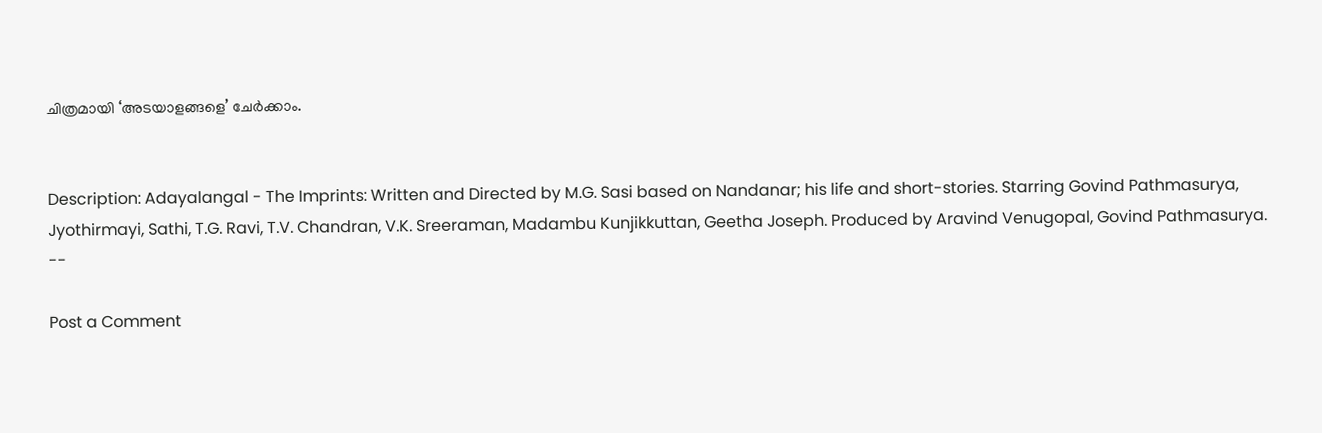ചിത്രമായി ‘അടയാളങ്ങളെ’ ചേര്‍ക്കാം.


Description: Adayalangal - The Imprints: Written and Directed by M.G. Sasi based on Nandanar; his life and short-stories. Starring Govind Pathmasurya, Jyothirmayi, Sathi, T.G. Ravi, T.V. Chandran, V.K. Sreeraman, Madambu Kunjikkuttan, Geetha Joseph. Produced by Aravind Venugopal, Govind Pathmasurya.
--

Post a Comment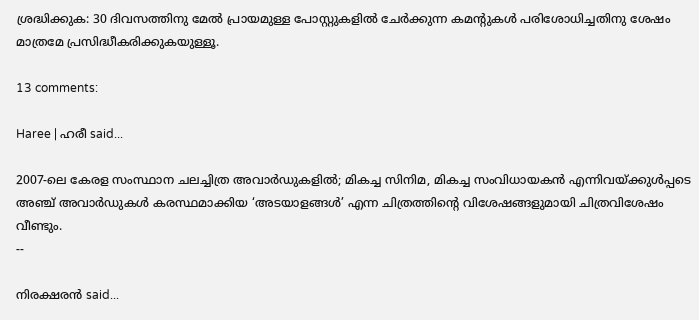ശ്രദ്ധിക്കുക: 30 ദിവസത്തിനു മേല്‍ പ്രായമുള്ള പോസ്റ്റുകളില്‍ ചേര്‍ക്കുന്ന കമന്റുകള്‍ പരിശോധിച്ചതിനു ശേഷം മാത്രമേ പ്രസിദ്ധീകരിക്കുകയുള്ളൂ.

13 comments:

Haree | ഹരീ said...

2007-ലെ കേരള സംസ്ഥാന ചലച്ചിത്ര അവാര്‍ഡുകളില്‍; മികച്ച സിനിമ, മികച്ച സംവിധായകന്‍ എന്നിവയ്ക്കുള്‍പ്പടെ അഞ്ച് അവാര്‍ഡുകള്‍ കരസ്ഥമാക്കിയ ‘അടയാളങ്ങള്‍’ എന്ന ചിത്രത്തിന്റെ വിശേഷങ്ങളുമായി ചിത്രവിശേഷം വീണ്ടും.
--

നിരക്ഷരന്‍ said...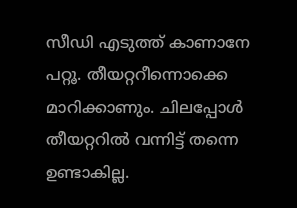സീഡി എടുത്ത് കാണാനേ പറ്റൂ‍. തീയറ്ററീന്നൊക്കെ മാറിക്കാണും. ചിലപ്പോള്‍ തീയറ്ററില്‍ വന്നിട്ട് തന്നെ ഉണ്ടാകില്ല.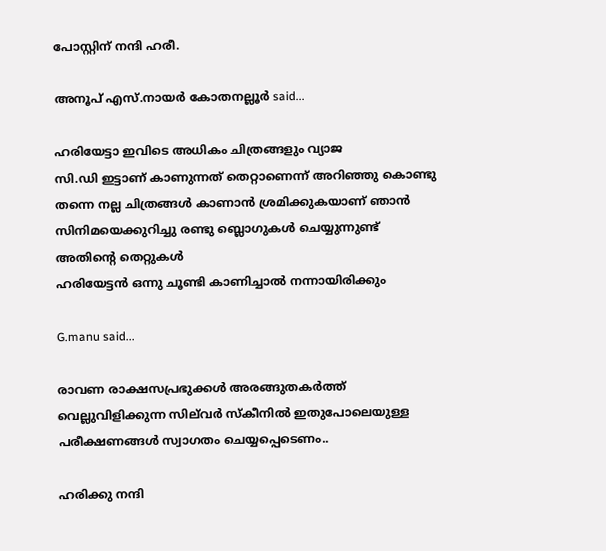പോസ്റ്റിന് നന്ദി ഹരീ.

അനൂപ്‌ എസ്‌.നായര്‍ കോതനല്ലൂര്‍ said...

ഹരിയേട്ടാ ഇവിടെ അധികം ചിത്രങ്ങളും വ്യാജ
സി.ഡി ഇട്ടാണ് കാണുന്നത് തെറ്റാണെന്ന് അറിഞ്ഞു കൊണ്ടു തന്നെ നല്ല ചിത്രങ്ങള്‍ കാണാന്‍ ശ്രമിക്കുകയാണ് ഞാന്‍ സിനിമയെക്കുറിച്ചു രണ്ടു ബ്ലൊഗുകള്‍ ചെയ്യുന്നുണ്ട്
അതിന്റെ തെറ്റുകള്‍
ഹരിയേട്ടന്‍ ഒന്നു ചൂണ്ടി കാണിച്ചാല്‍ നന്നായിരിക്കും

G.manu said...

രാ‍വണ രാക്ഷസപ്രഭുക്കള്‍ അരങ്ങുതകര്‍ത്ത് വെല്ലുവിളിക്കുന്ന സില്‌വര്‍ സ്കീനില്‍ ഇതുപോലെയുള്ള പരീക്ഷണങ്ങള്‍ സ്വാഗതം ചെയ്യപ്പെടെണം..

ഹരിക്കു നന്ദി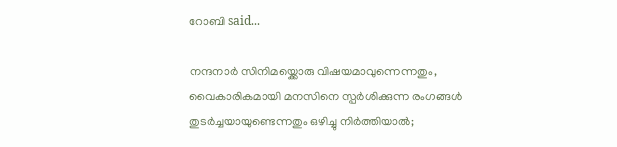റോബി said...

നന്ദനാര്‍ സിനിമയ്ക്കൊരു വിഷയമാവുന്നെന്നതും, വൈകാരികമായി മനസിനെ സ്പര്‍ശിക്കുന്ന രംഗങ്ങള്‍ തുടര്‍ച്ചയായുണ്ടെന്നതും ഒഴിച്ചു നിര്‍ത്തിയാല്‍;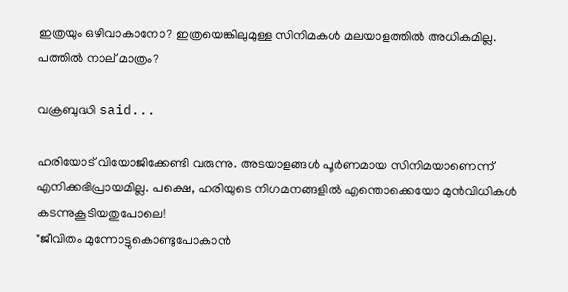ഇത്രയും ഒഴിവാകാനോ? ഇത്രയെങ്കിലുമുള്ള സിനിമകള്‍ മലയാളത്തില്‍ അധികമില്ല.
പത്തില്‍ നാല് മാത്രം?

വക്രബുദ്ധി said...

ഹരിയോട്‌ വിയോജിക്കേണ്ടി വരുന്നു. അടയാളങ്ങള്‍ പൂര്‍ണമായ സിനിമയാണെന്ന്‌ എനിക്കഭിപ്രായമില്ല. പക്ഷെ, ഹരിയുടെ നിഗമനങ്ങളില്‍ എന്തൊക്കെയോ മുന്‍വിധികള്‍ കടന്നുകൂടിയതുപോലെ!
"ജീവിതം മുന്നോട്ടുകൊണ്ടുപോകാന്‍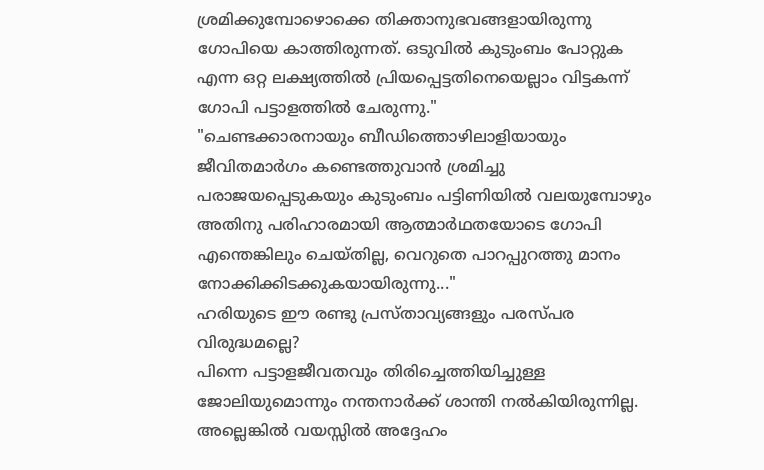ശ്രമിക്കുമ്പോഴൊക്കെ തിക്താനുഭവങ്ങളായിരുന്നു ഗോപിയെ കാത്തിരുന്നത്‌. ഒടുവില്‍ കുടുംബം പോറ്റുക എന്ന ഒറ്റ ലക്ഷ്യത്തില്‍ പ്രിയപ്പെട്ടതിനെയെല്ലാം വിട്ടകന്ന്‌ ഗോപി പട്ടാളത്തില്‍ ചേരുന്നു."
"ചെണ്ടക്കാരനായും ബീഡിത്തൊഴിലാളിയായും ജീവിതമാര്‍ഗം കണ്ടെത്തുവാന്‍ ശ്രമിച്ചു പരാജയപ്പെടുകയും കുടുംബം പട്ടിണിയില്‍ വലയുമ്പോഴും അതിനു പരിഹാരമായി ആത്മാര്‍ഥതയോടെ ഗോപി എന്തെങ്കിലും ചെയ്‌തില്ല, വെറുതെ പാറപ്പുറത്തു മാനം നോക്കിക്കിടക്കുകയായിരുന്നു..."
ഹരിയുടെ ഈ രണ്ടു പ്രസ്‌താവ്യങ്ങളും പരസ്‌പര വിരുദ്ധമല്ലെ?
പിന്നെ പട്ടാളജീവതവും തിരിച്ചെത്തിയിച്ചുള്ള ജോലിയുമൊന്നും നന്തനാര്‍ക്ക്‌ ശാന്തി നല്‍കിയിരുന്നില്ല. അല്ലെങ്കില്‍ വയസ്സില്‍ അദ്ദേഹം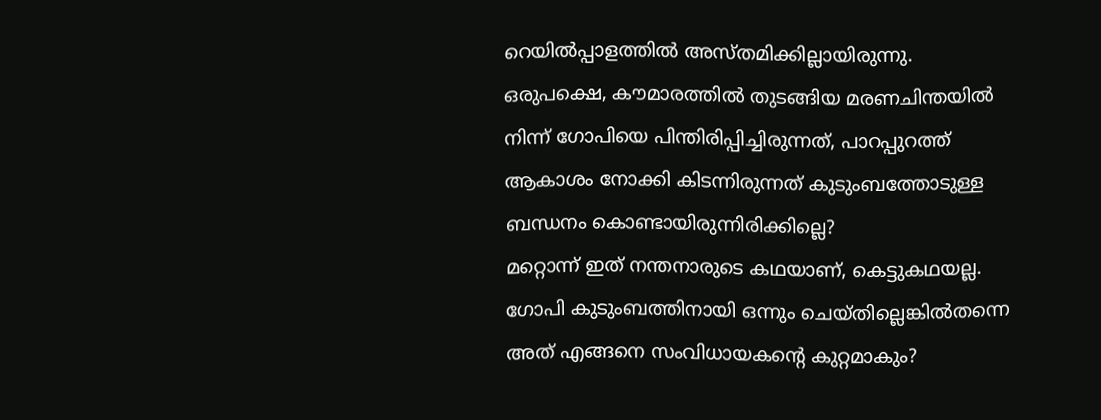റെയില്‍പ്പാളത്തില്‍ അസ്‌തമിക്കില്ലായിരുന്നു. ഒരുപക്ഷെ, കൗമാരത്തില്‍ തുടങ്ങിയ മരണചിന്തയില്‍ നിന്ന്‌ ഗോപിയെ പിന്തിരിപ്പിച്ചിരുന്നത്‌, പാറപ്പുറത്ത്‌ ആകാശം നോക്കി കിടന്നിരുന്നത്‌ കുടുംബത്തോടുള്ള ബന്ധനം കൊണ്ടായിരുന്നിരിക്കില്ലെ?
മറ്റൊന്ന്‌ ഇത്‌ നന്തനാരുടെ കഥയാണ്‌, കെട്ടുകഥയല്ല. ഗോപി കുടുംബത്തിനായി ഒന്നും ചെയ്‌തില്ലെങ്കില്‍തന്നെ അത്‌ എങ്ങനെ സംവിധായകന്റെ കുറ്റമാകും?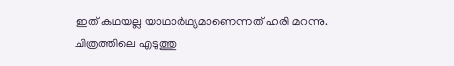ഇത്‌ കഥയല്ല യാഥാര്‍ഥ്യമാണെന്നത്‌ ഹരി മറന്നു.
ചിത്രത്തിലെ എടുത്തു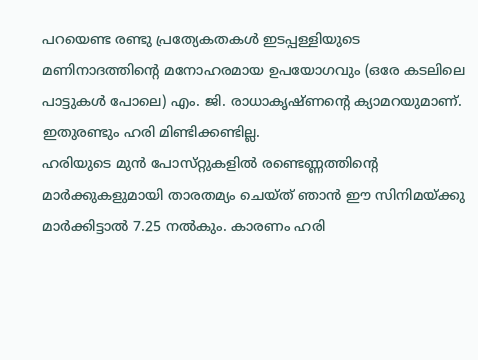പറയെണ്ട രണ്ടു പ്രത്യേകതകള്‍ ഇടപ്പള്ളിയുടെ മണിനാദത്തിന്റെ മനോഹരമായ ഉപയോഗവും (ഒരേ കടലിലെ പാട്ടുകള്‍ പോലെ) എം. ജി. രാധാകൃഷ്‌ണന്റെ ക്യാമറയുമാണ്‌. ഇതുരണ്ടും ഹരി മിണ്ടിക്കണ്ടില്ല.
ഹരിയുടെ മുന്‍ പോസ്‌റ്റുകളില്‍ രണ്ടെണ്ണത്തിന്റെ മാര്‍ക്കുകളുമായി താരതമ്യം ചെയ്‌ത്‌ ഞാന്‍ ഈ സിനിമയ്‌ക്കു മാര്‍ക്കിട്ടാല്‍ 7.25 നല്‍കും. കാരണം ഹരി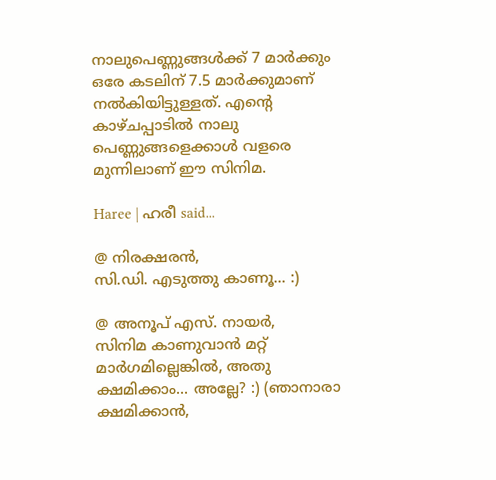നാലുപെണ്ണുങ്ങള്‍ക്ക്‌ 7 മാര്‍ക്കും ഒരേ കടലിന്‌ 7.5 മാര്‍ക്കുമാണ്‌ നല്‍കിയിട്ടുള്ളത്‌. എന്റെ കാഴ്‌ചപ്പാടില്‍ നാലു പെണ്ണുങ്ങളെക്കാള്‍ വളരെ മുന്നിലാണ്‌ ഈ സിനിമ.

Haree | ഹരീ said...

@ നിരക്ഷരന്‍,
സി.ഡി. എടുത്തു കാണൂ... :)

@ അനൂപ് എസ്. നായര്‍,
സിനിമ കാണുവാന്‍ മറ്റ് മാര്‍ഗമില്ലെങ്കില്‍, അതു ക്ഷമിക്കാം... അല്ലേ? :) (ഞാനാരാ ക്ഷമിക്കാന്‍,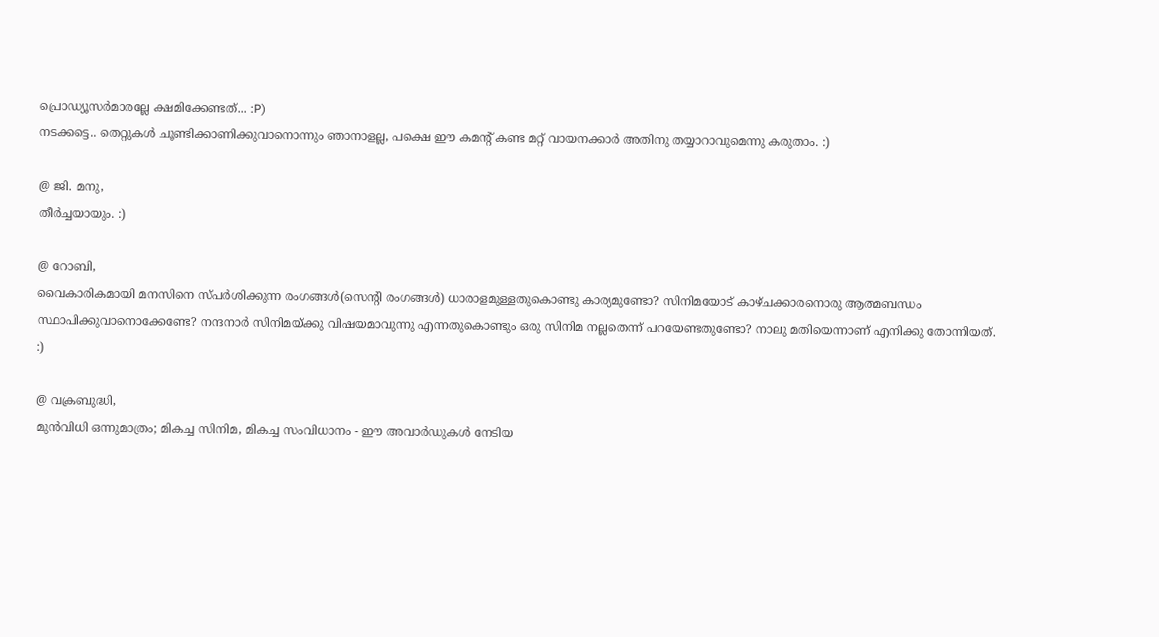പ്രൊഡ്യൂസര്‍മാരല്ലേ ക്ഷമിക്കേണ്ടത്... :P)
നടക്കട്ടെ.. തെറ്റുകള്‍ ചൂണ്ടിക്കാണിക്കുവാനൊന്നും ഞാനാളല്ല, പക്ഷെ ഈ കമന്റ് കണ്ട മറ്റ് വായനക്കാര്‍ അതിനു തയ്യാറാവുമെന്നു കരുതാം. :)

@ ജി. മനു,
തീര്‍ച്ചയായും. :)

@ റോബി,
വൈകാരികമായി മനസിനെ സ്പര്‍ശിക്കുന്ന രംഗങ്ങള്‍(സെന്റി രംഗങ്ങള്‍) ധാരാളമുള്ളതുകൊണ്ടു കാര്യമുണ്ടോ? സിനിമയോട് കാഴ്ചക്കാരനൊരു ആത്മബന്ധം സ്ഥാപിക്കുവാനൊക്കേണ്ടേ? നന്ദനാര്‍ സിനിമയ്ക്കു വിഷയമാവുന്നു എന്നതുകൊണ്ടും ഒരു സിനിമ നല്ലതെന്ന് പറയേണ്ടതുണ്ടോ? നാലു മതിയെന്നാണ് എനിക്കു തോന്നിയത്. :)

@ വക്രബുദ്ധി,
മുന്‍‌വിധി ഒന്നുമാത്രം; മികച്ച സിനിമ, മികച്ച സംവിധാനം - ഈ അവാര്‍ഡുകള്‍ നേടിയ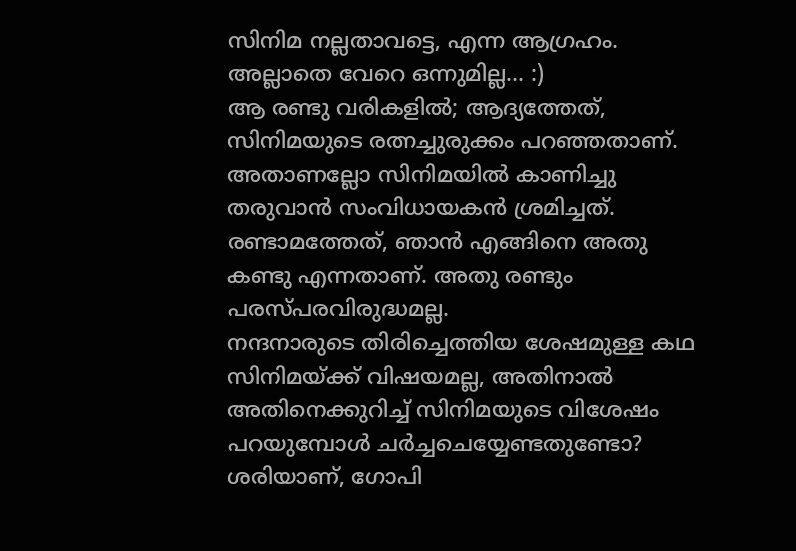സിനിമ നല്ലതാവട്ടെ, എന്ന ആഗ്രഹം. അല്ലാതെ വേറെ ഒന്നുമില്ല... :)
ആ രണ്ടു വരികളില്‍; ആദ്യത്തേത്, സിനിമയുടെ രത്നച്ചുരുക്കം പറഞ്ഞതാണ്. അതാണല്ലോ സിനിമയില്‍ കാണിച്ചു തരുവാന്‍ സംവിധായകന്‍ ശ്രമിച്ചത്. രണ്ടാമത്തേത്, ഞാന്‍ എങ്ങിനെ അതു കണ്ടു എന്നതാണ്. അതു രണ്ടും പരസ്പരവിരുദ്ധമല്ല.
നന്ദനാരുടെ തിരിച്ചെത്തിയ ശേഷമുള്ള കഥ സിനിമയ്ക്ക് വിഷയമല്ല, അതിനാല്‍ അതിനെക്കുറിച്ച് സിനിമയുടെ വിശേഷം പറയുമ്പോള്‍ ചര്‍ച്ചചെയ്യേണ്ടതുണ്ടോ?
ശരിയാണ്, ഗോപി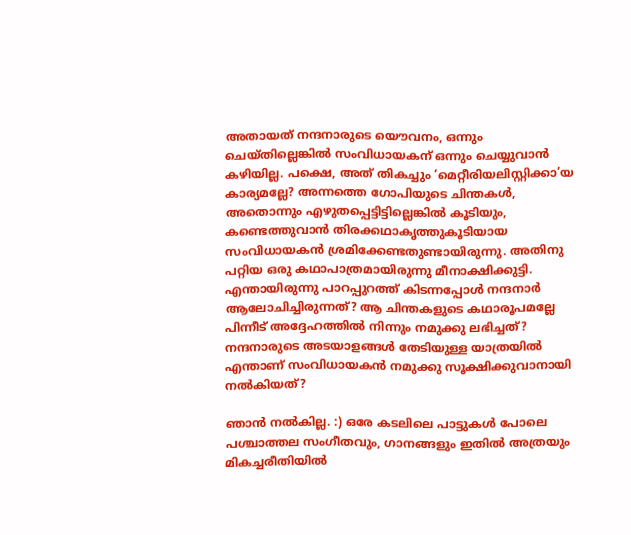അതാ‍യത് നന്ദനാരുടെ യൌവനം, ഒന്നും ചെയ്തില്ലെങ്കില്‍ സംവിധായകന് ഒന്നും ചെയ്യുവാന്‍ കഴിയില്ല. പക്ഷെ, അത് തികച്ചും ‘മെറ്റീരിയലിസ്റ്റിക്കാ’യ കാര്യമല്ലേ? അന്നത്തെ ഗോപിയുടെ ചിന്തകള്‍, അതൊന്നും എഴുതപ്പെട്ടിട്ടില്ലെങ്കില്‍ കൂടിയും, കണ്ടെത്തുവാന്‍ തിരക്കഥാകൃത്തുകൂടിയായ സംവിധായകന്‍ ശ്രമിക്കേണ്ടതുണ്ടായിരുന്നു. അതിനു പറ്റിയ ഒരു കഥാപാത്രമായിരുന്നു മീനാക്ഷിക്കുട്ടി. എന്തായിരുന്നു പാറപ്പുറത്ത് കിടന്നപ്പോള്‍ നന്ദനാര്‍ ആലോചിച്ചിരുന്നത്? ആ ചിന്തകളുടെ കഥാരൂപമല്ലേ പിന്നീട് അദ്ദേഹത്തില്‍ നിന്നും നമുക്കു ലഭിച്ചത്? നന്ദനാരുടെ അടയാളങ്ങള്‍ തേടിയുള്ള യാത്രയില്‍ എന്താണ് സംവിധായകന്‍ നമുക്കു സൂക്ഷിക്കുവാനായി നല്‍കിയത്?

ഞാന്‍ നല്‍കില്ല. :) ഒരേ കടലിലെ പാട്ടുകള്‍ പോലെ പശ്ചാത്തല സംഗീതവും, ഗാനങ്ങളും ഇതില്‍ അത്രയും മികച്ചരീതിയില്‍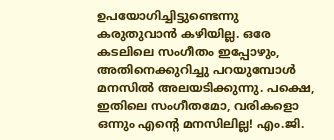ഉപയോഗിച്ചിട്ടുണ്ടെന്നു കരുതുവാന്‍ കഴിയില്ല. ഒരേ കടലിലെ സംഗീതം ഇപ്പോഴും, അതിനെക്കുറിച്ചു പറയുമ്പോള്‍ മനസില്‍ അലയടിക്കുന്നു. പക്ഷെ, ഇതിലെ സംഗീതമോ, വരികളൊ ഒന്നും എന്റെ മനസിലില്ല! എം.ജി.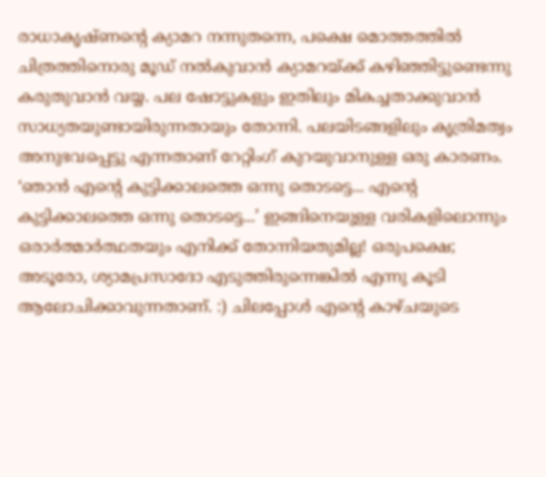രാധാകൃഷ്ണന്റെ ക്യാമറ നന്നുതന്നെ, പക്ഷെ മൊത്തത്തില്‍ ചിത്രത്തിനൊരു മൂഡ് നല്‍കുവാന്‍ ക്യാമറയ്ക്ക് കഴിഞ്ഞിട്ടുണ്ടെന്നു കരുതുവാന്‍ വയ്യ. പല ഷോട്ടുകളും ഇതിലും മികച്ചതാക്കുവാന്‍ സാധ്യതയുണ്ടായിരുന്നതായും തോന്നി. പലയിടങ്ങളിലും കൃത്രിമത്വം അനുഭവപ്പെട്ടു എന്നതാണ് റേറ്റിംഗ് കുറയുവാനുള്ള ഒരു കാരണം. ‘ഞാന്‍ എന്റെ കുട്ടിക്കാലത്തെ ഒന്നു തൊടട്ടെ... എന്റെ കുട്ടിക്കാലത്തെ ഒന്നു തൊടട്ടെ...’ ഇങ്ങിനെയുള്ള വരികളിലൊന്നും ഒരാര്‍ത്മാര്‍ത്ഥതയും എനിക്ക് തോന്നിയതുമില്ല! ഒരുപക്ഷെ; അടൂരോ, ശ്യാമപ്രസാദോ എടുത്തിരുന്നെങ്കില്‍ എന്നു കൂടി ആലോചിക്കാവുന്നതാണ്. :) ചിലപ്പോള്‍ എന്റെ കാഴ്ചയുടെ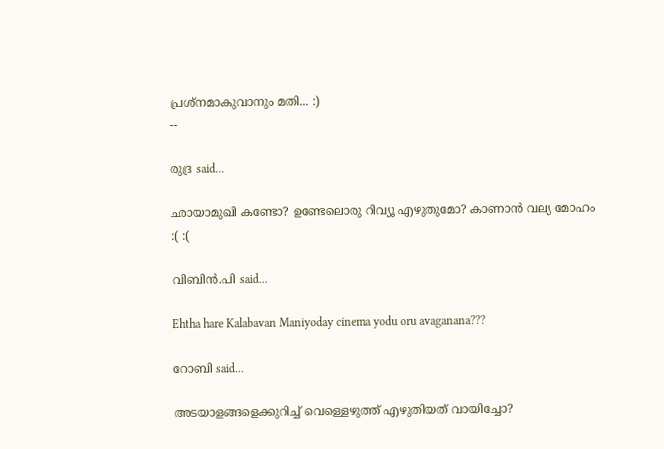പ്രശ്നമാകുവാനും മതി... :)
--

രുദ്ര said...

ഛായാമുഖി കണ്ടോ? ഉണ്ടേലൊരു റിവ്യൂ എഴുതുമോ? കാണാന്‍ വല്യ മോഹം :( :(

വിബിന്‍.പി said...

Ehtha hare Kalabavan Maniyoday cinema yodu oru avaganana???

റോബി said...

അടയാളങ്ങളെക്കുറിച്ച് വെള്ളെഴുത്ത് എഴുതിയത് വായിച്ചോ?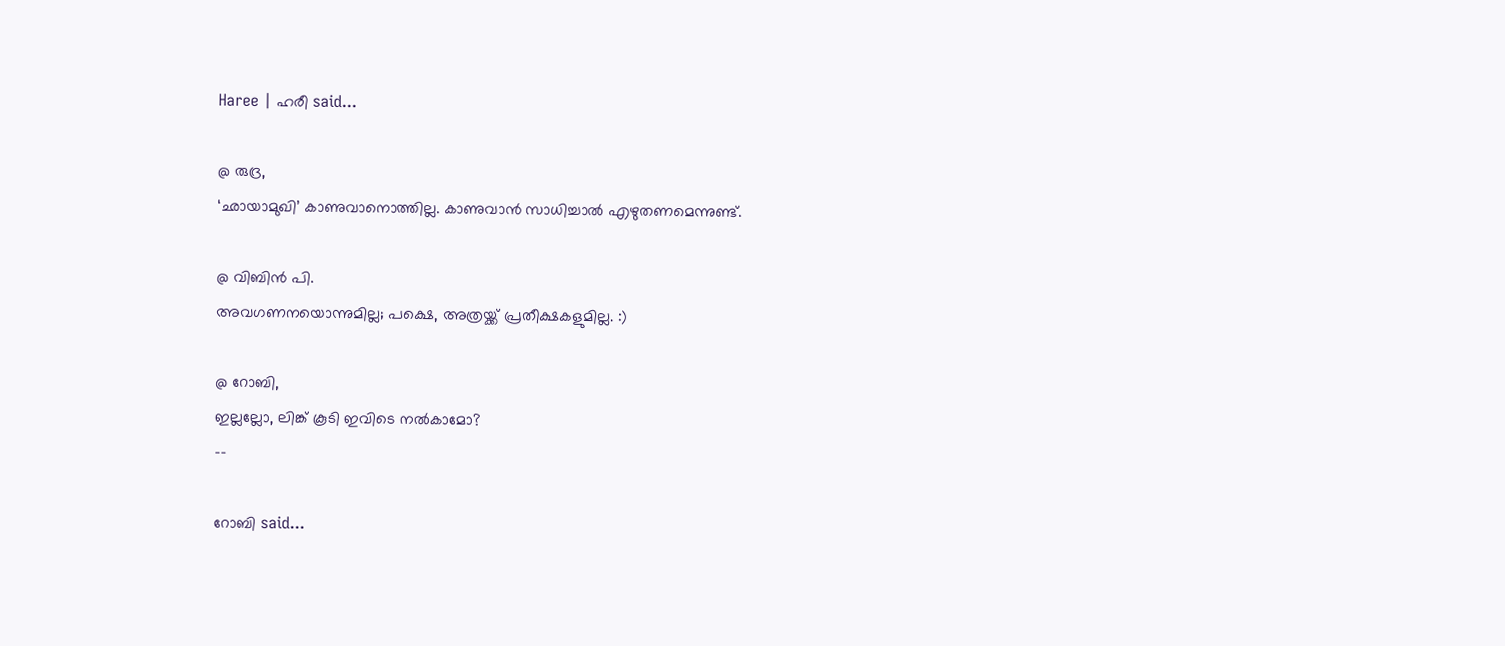Haree | ഹരീ said...

@ രുദ്ര,
‘ഛായാമുഖി’ കാണുവാനൊത്തില്ല. കാണുവാന്‍ സാധിച്ചാല്‍ എഴുതണമെന്നുണ്ട്.

@ വിബിന്‍ പി.
അവഗണനയൊന്നുമില്ല; പക്ഷെ, അത്രയ്ക്ക് പ്രതീക്ഷകളുമില്ല. :)

@ റോബി,
ഇല്ലല്ലോ, ലിങ്ക് കൂടി ഇവിടെ നല്‍കാമോ?
--

റോബി said...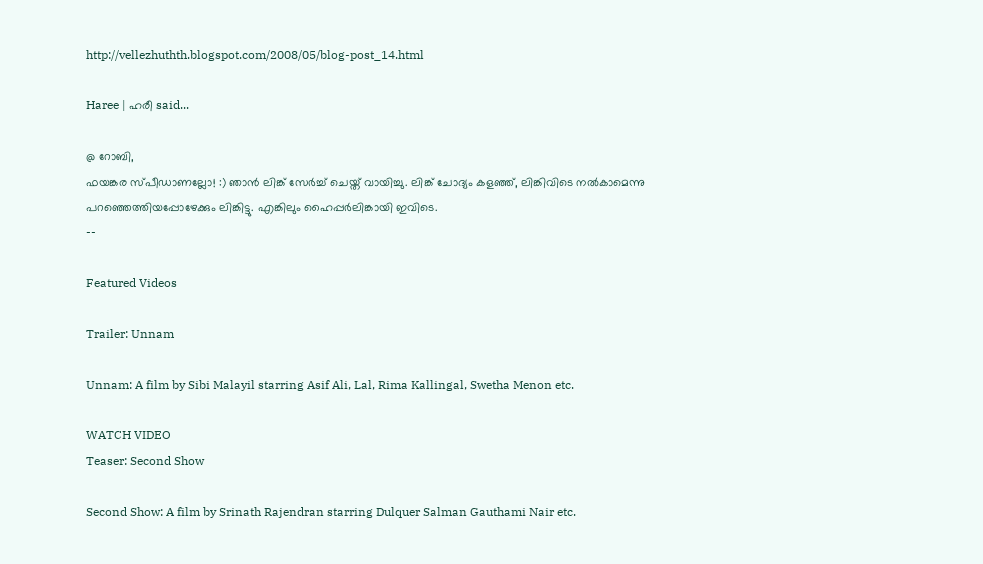http://vellezhuthth.blogspot.com/2008/05/blog-post_14.html

Haree | ഹരീ said...

@ റോബി,
ഫയങ്കര സ്പീഡാണല്ലോ! :) ഞാന്‍ ലിങ്ക് സേര്‍ച്ച് ചെയ്ത് വായിച്ചു. ലിങ്ക് ചോദ്യം കളഞ്ഞ്, ലിങ്കിവിടെ നല്‍കാമെന്നു പറഞ്ഞെത്തിയപ്പോഴേക്കും ലിങ്കിട്ടു. എങ്കിലും ഹൈപ്പര്‍ലിങ്കായി ഇവിടെ.
--

Featured Videos

Trailer: Unnam

Unnam: A film by Sibi Malayil starring Asif Ali, Lal, Rima Kallingal, Swetha Menon etc.

WATCH VIDEO
Teaser: Second Show

Second Show: A film by Srinath Rajendran starring Dulquer Salman Gauthami Nair etc.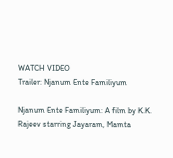WATCH VIDEO
Trailer: Njanum Ente Familiyum

Njanum Ente Familiyum: A film by K.K. Rajeev starring Jayaram, Mamta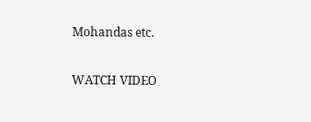Mohandas etc.

WATCH VIDEO